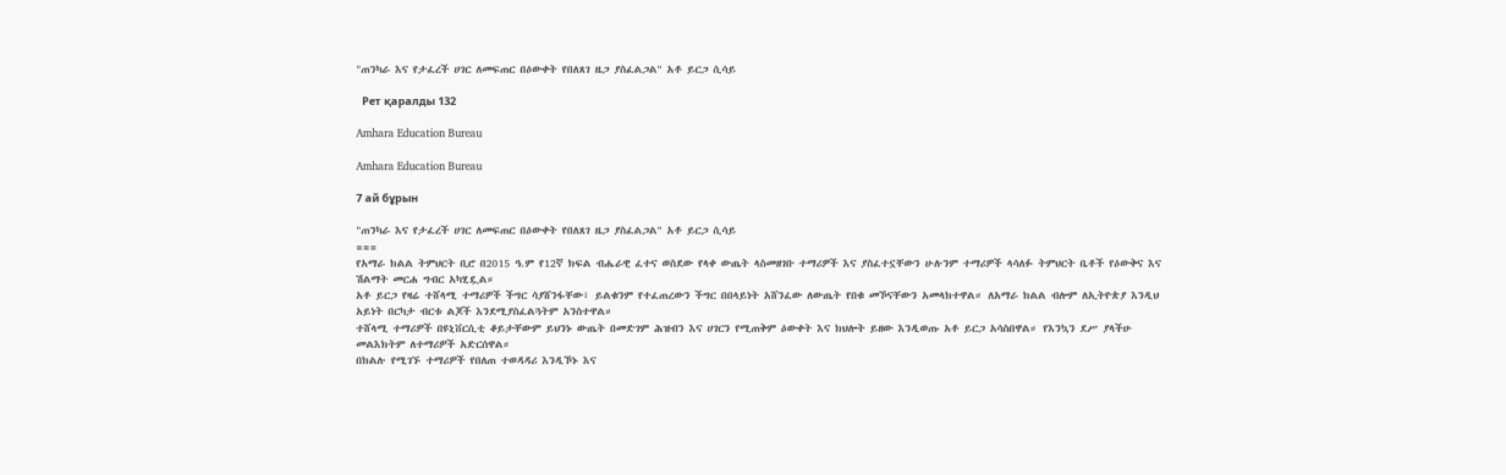"ጠንካራ እና የታፈረች ሀገር ለመፍጠር በዕውቀት የበለጸገ ዜጋ ያስፈልጋል" አቶ ይርጋ ሲሳይ

  Рет қаралды 132

Amhara Education Bureau

Amhara Education Bureau

7 ай бұрын

"ጠንካራ እና የታፈረች ሀገር ለመፍጠር በዕውቀት የበለጸገ ዜጋ ያስፈልጋል" አቶ ይርጋ ሲሳይ
===
የአማራ ክልል ትምህርት ቢሮ በ2015 ዓ.ም የ12ኛ ክፍል ብሔራዊ ፈተና ወስደው የላቀ ውጤት ላስመዘገቡ ተማሪዎች እና ያስፈተኗቸውን ሁሉንም ተማሪዎች ላሳለፉ ትምህርት ቤቶች የዕውቅና እና ሽልማት መርሐ ግብር አካሂዷል።
አቶ ይርጋ የዛሬ ተሸላሚ ተማሪዎች ችግር ሳያሸንፋቸው፣ ይልቁንም የተፈጠረውን ችግር በበላይነት አሸንፈው ለውጤት የበቁ መኾናቸውን አመላክተዋል። ለአማራ ክልል ብሎም ለኢትዮጵያ እንዲህ አይነት በርካታ ብርቱ ልጆች እንደሚያስፈልጓትም አንስተዋል።
ተሸላሚ ተማሪዎች በዩኒቨርሲቲ ቆይታቸውም ይህንኑ ውጤት በመድገም ሕዝብን እና ሀገርን የሚጠቅም ዕውቀት እና ክህሎት ይዘው እንዲወጡ አቶ ይርጋ አሳስበዋል። የእንኳን ደሥ ያላችሁ መልእክትም ለተማሪዎች አድርሰዋል።
በክልሉ የሚገኙ ተማሪዎች የበለጠ ተወዳዳሪ እንዲኾኑ እና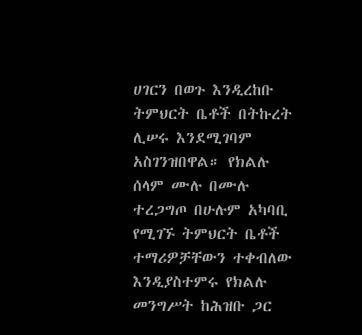ሀገርን በወጉ እንዲረከቡ ትምህርት ቤቶች በትኩረት ሊሠሩ እንደሚገባም አስገንዝበዋል። የክልሉ ሰላም ሙሉ በሙሉ ተረጋግጦ በሁሉም አካባቢ የሚገኙ ትምህርት ቤቶች ተማሪዎቻቸውን ተቀብለው እንዲያስተምሩ የክልሉ መንግሥት ከሕዝቡ ጋር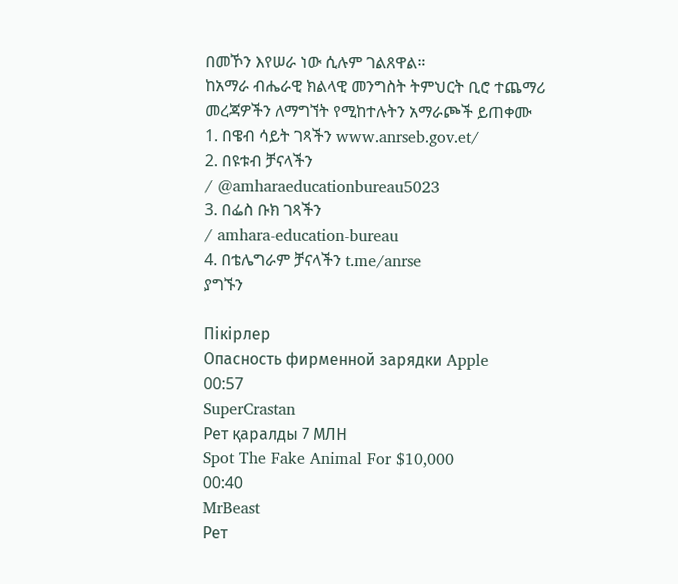በመኾን እየሠራ ነው ሲሉም ገልጸዋል።
ከአማራ ብሔራዊ ክልላዊ መንግስት ትምህርት ቢሮ ተጨማሪ መረጃዎችን ለማግኘት የሚከተሉትን አማራጮች ይጠቀሙ
1. በዌብ ሳይት ገጻችን www.anrseb.gov.et/
2. በዩቱብ ቻናላችን
/ @amharaeducationbureau5023
3. በፌስ ቡክ ገጻችን
/ amhara-education-bureau
4. በቴሌግራም ቻናላችን t.me/anrse
ያግኙን

Пікірлер
Опасность фирменной зарядки Apple
00:57
SuperCrastan
Рет қаралды 7 МЛН
Spot The Fake Animal For $10,000
00:40
MrBeast
Рет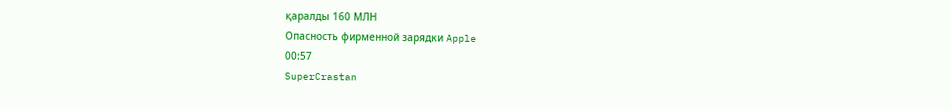қаралды 160 МЛН
Опасность фирменной зарядки Apple
00:57
SuperCrastan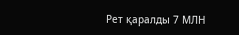Рет қаралды 7 МЛН